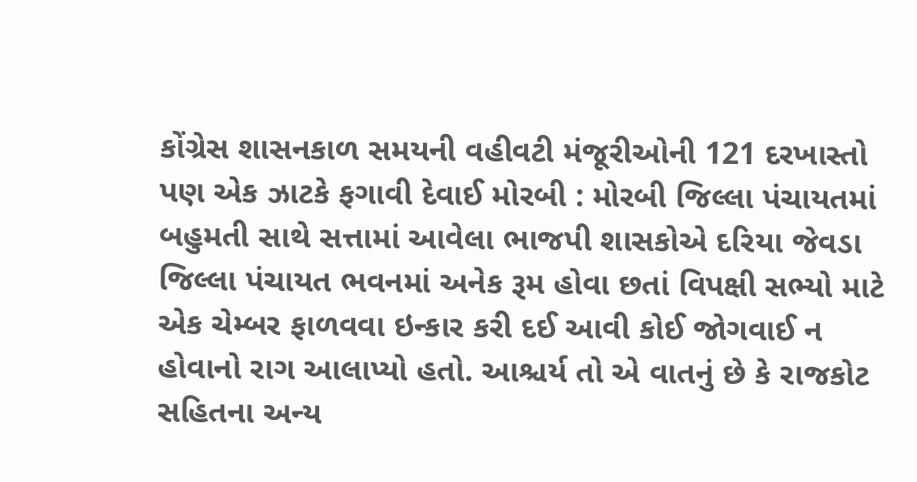કોંગ્રેસ શાસનકાળ સમયની વહીવટી મંજૂરીઓની 121 દરખાસ્તો પણ એક ઝાટકે ફગાવી દેવાઈ મોરબી : મોરબી જિલ્લા પંચાયતમાં બહુમતી સાથે સત્તામાં આવેલા ભાજપી શાસકોએ દરિયા જેવડા જિલ્લા પંચાયત ભવનમાં અનેક રૂમ હોવા છતાં વિપક્ષી સભ્યો માટે એક ચેમ્બર ફાળવવા ઇન્કાર કરી દઈ આવી કોઈ જોગવાઈ ન હોવાનો રાગ આલાપ્યો હતો. આશ્ચર્ય તો એ વાતનું છે કે રાજકોટ સહિતના અન્ય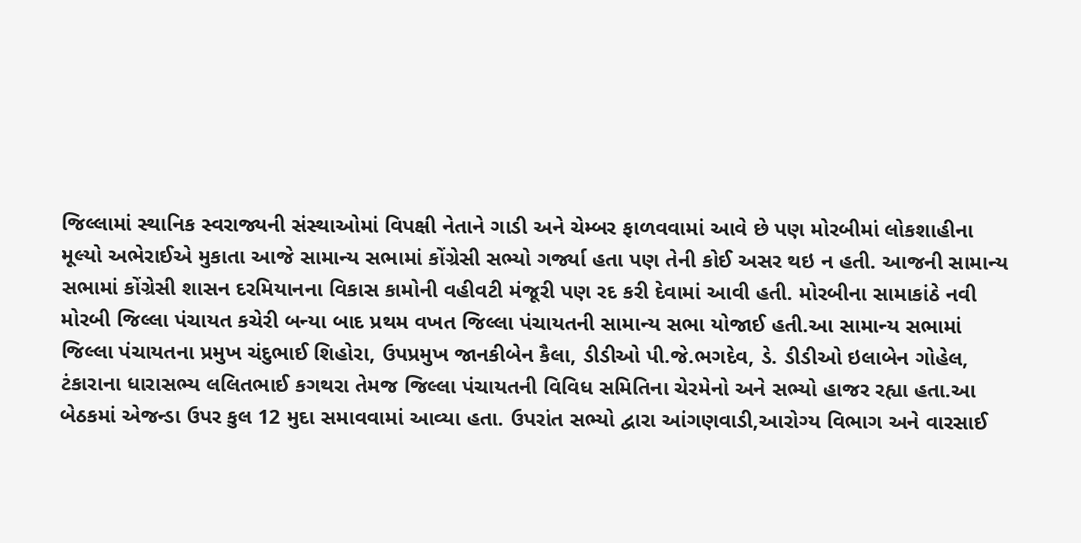જિલ્લામાં સ્થાનિક સ્વરાજ્યની સંસ્થાઓમાં વિપક્ષી નેતાને ગાડી અને ચેમ્બર ફાળવવામાં આવે છે પણ મોરબીમાં લોકશાહીના મૂલ્યો અભેરાઈએ મુકાતા આજે સામાન્ય સભામાં કોંગ્રેસી સભ્યો ગર્જ્યા હતા પણ તેની કોઈ અસર થઇ ન હતી. આજની સામાન્ય સભામાં કોંગ્રેસી શાસન દરમિયાનના વિકાસ કામોની વહીવટી મંજૂરી પણ રદ કરી દેવામાં આવી હતી. મોરબીના સામાકાંઠે નવી મોરબી જિલ્લા પંચાયત કચેરી બન્યા બાદ પ્રથમ વખત જિલ્લા પંચાયતની સામાન્ય સભા યોજાઈ હતી.આ સામાન્ય સભામાં જિલ્લા પંચાયતના પ્રમુખ ચંદુભાઈ શિહોરા, ઉપપ્રમુખ જાનકીબેન કૈલા, ડીડીઓ પી.જે.ભગદેવ, ડે. ડીડીઓ ઇલાબેન ગોહેલ, ટંકારાના ધારાસભ્ય લલિતભાઈ કગથરા તેમજ જિલ્લા પંચાયતની વિવિધ સમિતિના ચેરમેનો અને સભ્યો હાજર રહ્યા હતા.આ બેઠકમાં એજન્ડા ઉપર કુલ 12 મુદા સમાવવામાં આવ્યા હતા. ઉપરાંત સભ્યો દ્વારા આંગણવાડી,આરોગ્ય વિભાગ અને વારસાઈ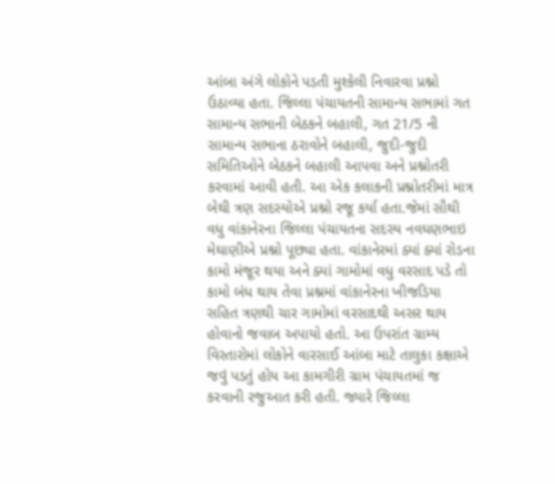આંબા અંગે લોકોને પડતી મુશ્કેલી નિવારવા પ્રશ્નો ઉઠાવ્યા હતા. જિલ્લા પંચાયતની સામાન્ય સભામાં ગત સામાન્ય સભાની બેઠકને બહાલી, ગત 21/5 ની સામાન્ય સભાના ઠરાવોને બહાલી, જુદી-જુદી સમિતિઓને બેઠકને બહાલી આપવા અને પ્રશ્નોતરી કરવામાં આવી હતી. આ એક કલાકની પ્રશ્નોતરીમાં માત્ર બેથી ત્રણ સદસ્યોએ પ્રશ્નો રજૂ કર્યા હતા.જેમાં સૌથી વધુ વાંકાનેરના જિલ્લા પંચાયતના સદસ્ય નવઘણભાઇ મેઘાણીએ પ્રશ્નો પૂછ્યા હતા. વાંકાનેરમાં ક્યાં ક્યાં રોડના કામો મંજૂર થયા અને ક્યાં ગામોમાં વધુ વરસાદ પડે તો કામો બંધ થાય તેવા પ્રશ્નમાં વાંકાનેરના ખીજડિયા સહિત ત્રણથી ચાર ગામોમાં વરસાદથી અસર થાય હોવાનો જવાબ અપાયો હતો. આ ઉપરાંત ગ્રામ્ય વિસ્તારોમાં લોકોને વારસાઈ આંબા માટે તાલુકા કક્ષાએ જવું પડતું હોય આ કામગીરી ગ્રામ પંચાયતમાં જ કરવાની રજુઆત કરી હતી. જ્યારે જિલ્લા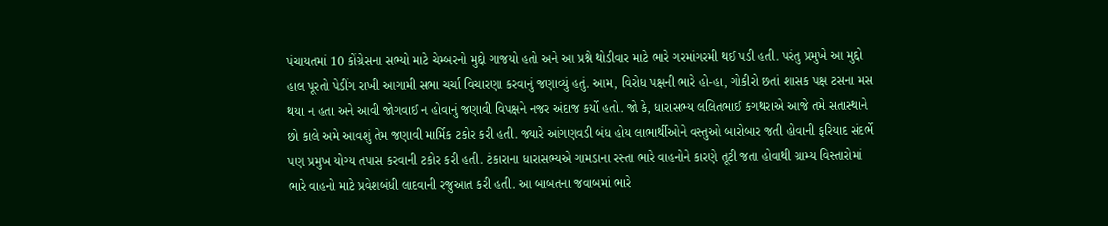પંચાયતમાં 10 કોંગ્રેસના સભ્યો માટે ચેમ્બરનો મુદ્દો ગાજયો હતો અને આ પ્રશ્ને થોડીવાર માટે ભારે ગરમાંગરમી થઈ પડી હતી. પરંતુ પ્રમુખે આ મુદ્દો હાલ પૂરતો પેડીંગ રાખી આગામી સભા ચર્ચા વિચારણા કરવાનું જણાવ્યું હતું. આમ, વિરોધ પક્ષની ભારે હો-હા, ગોકીરો છતાં શાસક પક્ષ ટસના મસ થયા ન હતા અને આવી જોગવાઈ ન હોવાનું જણાવી વિપક્ષને નજર અંદાજ કર્યો હતો. જો કે, ધારાસભ્ય લલિતભાઈ કગથરાએ આજે તમે સતાસ્થાને છો કાલે અમે આવશું તેમ જણાવી માર્મિક ટકોર કરી હતી. જ્યારે આંગણવડી બંધ હોય લાભાર્થીઓને વસ્તુઓ બારોબાર જતી હોવાની ફરિયાદ સંદર્ભે પણ પ્રમુખ યોગ્ય તપાસ કરવાની ટકોર કરી હતી. ટંકારાના ધારાસભ્યએ ગામડાના રસ્તા ભારે વાહનોને કારણે તૂટી જતા હોવાથી ગ્રામ્ય વિસ્તારોમાં ભારે વાહનો માટે પ્રવેશબંધી લાદવાની રજુઆત કરી હતી. આ બાબતના જવાબમાં ભારે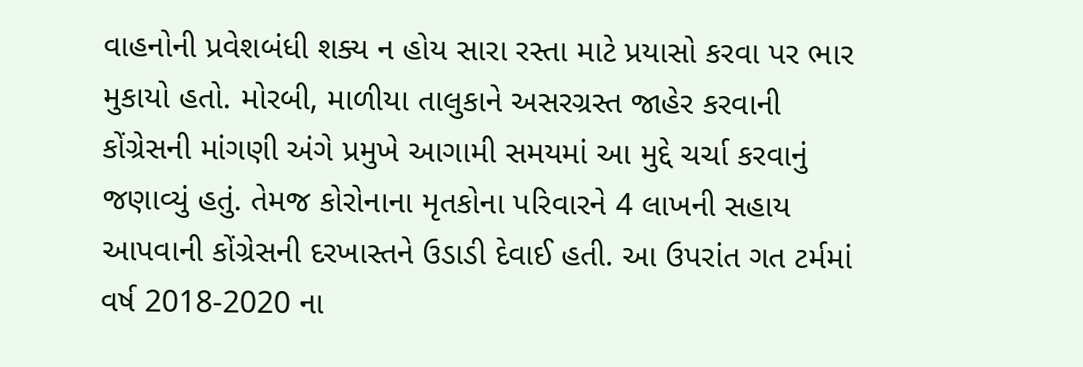વાહનોની પ્રવેશબંધી શક્ય ન હોય સારા રસ્તા માટે પ્રયાસો કરવા પર ભાર મુકાયો હતો. મોરબી, માળીયા તાલુકાને અસરગ્રસ્ત જાહેર કરવાની કોંગ્રેસની માંગણી અંગે પ્રમુખે આગામી સમયમાં આ મુદ્દે ચર્ચા કરવાનું જણાવ્યું હતું. તેમજ કોરોનાના મૃતકોના પરિવારને 4 લાખની સહાય આપવાની કોંગ્રેસની દરખાસ્તને ઉડાડી દેવાઈ હતી. આ ઉપરાંત ગત ટર્મમાં વર્ષ 2018-2020 ના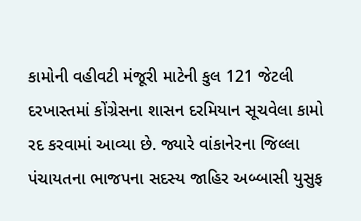કામોની વહીવટી મંજૂરી માટેની કુલ 121 જેટલી દરખાસ્તમાં કોંગ્રેસના શાસન દરમિયાન સૂચવેલા કામો રદ કરવામાં આવ્યા છે. જ્યારે વાંકાનેરના જિલ્લા પંચાયતના ભાજપના સદસ્ય જાહિર અબ્બાસી યુસુફ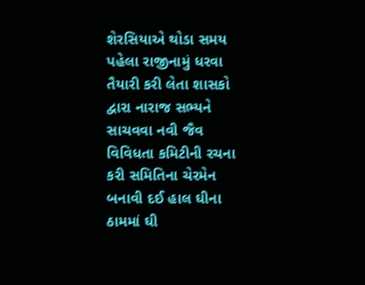શેરસિયાએ થોડા સમય પહેલા રાજીનામું ધરવા તૈયારી કરી લેતા શાસકો દ્વારા નારાજ સભ્યને સાચવવા નવી જૈવ વિવિધતા કમિટીની રચના કરી સમિતિના ચેરમેન બનાવી દઈ હાલ ઘીના ઠામમાં ઘી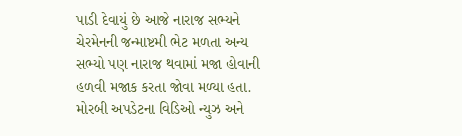પાડી દેવાયું છે આજે નારાજ સભ્યને ચેરમેનની જન્માષ્ટમી ભેટ મળતા અન્ય સભ્યો પણ નારાજ થવામાં મજા હોવાની હળવી મજાક કરતા જોવા મળ્યા હતા. મોરબી અપડેટના વિડિઓ ન્યુઝ અને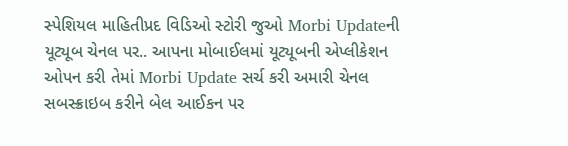સ્પેશિયલ માહિતીપ્રદ વિડિઓ સ્ટોરી જુઓ Morbi Updateની યૂટ્યૂબ ચેનલ પર.. આપના મોબાઈલમાં યૂટ્યૂબની એપ્લીકેશન ઓપન કરી તેમાં Morbi Update સર્ચ કરી અમારી ચેનલ સબસ્ક્રાઇબ કરીને બેલ આઈકન પર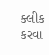ક્લીક કરવા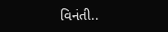વિનંતી..